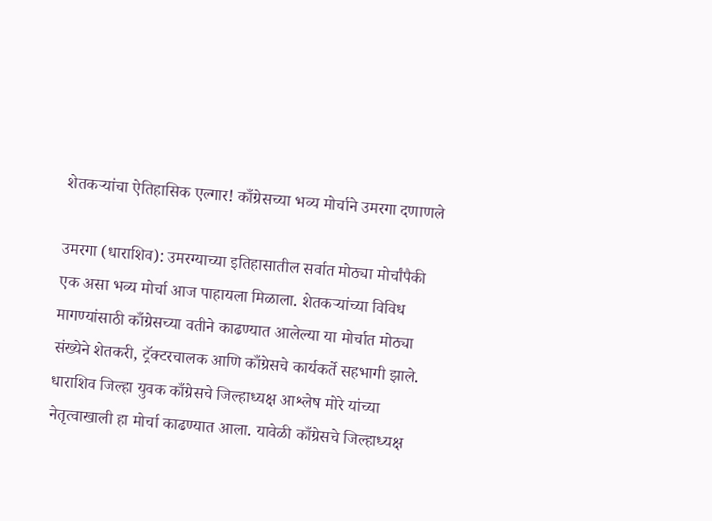शेतकऱ्यांचा ऐतिहासिक एल्गार! काँग्रेसच्या भव्य मोर्चाने उमरगा दणाणले

उमरगा (धाराशिव): उमरग्याच्या इतिहासातील सर्वात मोठ्या मोर्चांपैकी एक असा भव्य मोर्चा आज पाहायला मिळाला. शेतकऱ्यांच्या विविध मागण्यांसाठी काँग्रेसच्या वतीने काढण्यात आलेल्या या मोर्चात मोठ्या संख्येने शेतकरी, ट्रॅक्टरचालक आणि काँग्रेसचे कार्यकर्ते सहभागी झाले. धाराशिव जिल्हा युवक काँग्रेसचे जिल्हाध्यक्ष आश्लेष मोरे यांच्या नेतृत्वाखाली हा मोर्चा काढण्यात आला. यावेळी काँग्रेसचे जिल्हाध्यक्ष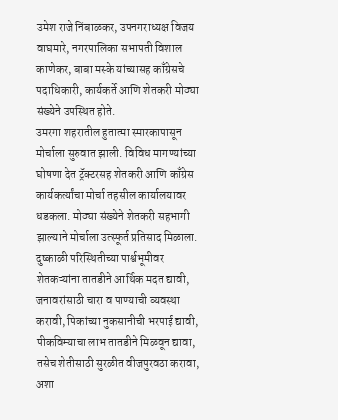उमेश राजे निंबाळकर, उपनगराध्यक्ष विजय वाघमारे, नगरपालिका सभापती विशाल काणेकर, बाबा मस्के यांच्यासह काँग्रेसचे पदाधिकारी, कार्यकर्ते आणि शेतकरी मोठ्या संख्येने उपस्थित होते.
उमरगा शहरातील हुतात्मा स्मारकापासून मोर्चाला सुरुवात झाली. विविध मागण्यांच्या घोषणा देत ट्रॅक्टरसह शेतकरी आणि काँग्रेस कार्यकर्त्यांचा मोर्चा तहसील कार्यालयावर धडकला. मोठ्या संख्येने शेतकरी सहभागी झाल्याने मोर्चाला उत्स्फूर्त प्रतिसाद मिळाला.
दुष्काळी परिस्थितीच्या पार्श्वभूमीवर शेतकऱ्यांना तातडीने आर्थिक मदत द्यावी, जनावरांसाठी चारा व पाण्याची व्यवस्था करावी, पिकांच्या नुकसानीची भरपाई द्यावी, पीकविम्याचा लाभ तातडीने मिळवून द्यावा, तसेच शेतीसाठी सुरळीत वीजपुरवठा करावा, अशा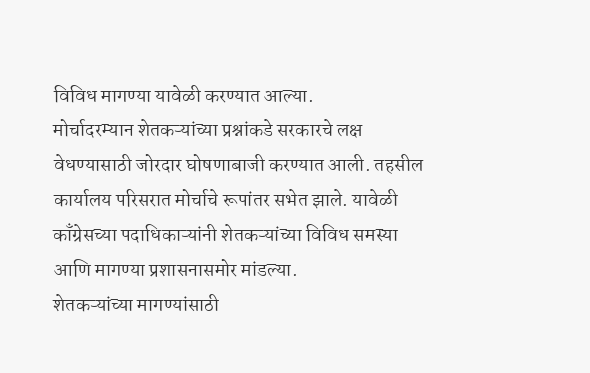विविध मागण्या यावेळी करण्यात आल्या.
मोर्चादरम्यान शेतकऱ्यांच्या प्रश्नांकडे सरकारचे लक्ष वेधण्यासाठी जोरदार घोषणाबाजी करण्यात आली. तहसील कार्यालय परिसरात मोर्चाचे रूपांतर सभेत झाले. यावेळी काँग्रेसच्या पदाधिकाऱ्यांनी शेतकऱ्यांच्या विविध समस्या आणि मागण्या प्रशासनासमोर मांडल्या.
शेतकऱ्यांच्या मागण्यांसाठी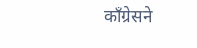काँग्रेसने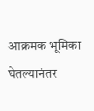आक्रमक भूमिका घेतल्यानंतर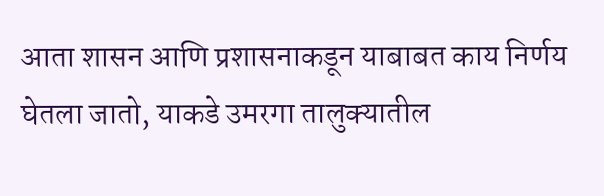आता शासन आणि प्रशासनाकडून याबाबत काय निर्णय घेतला जातो, याकडे उमरगा तालुक्यातील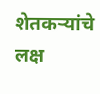शेतकऱ्यांचे लक्ष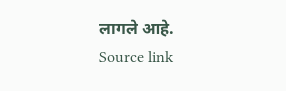लागले आहे.
Source link